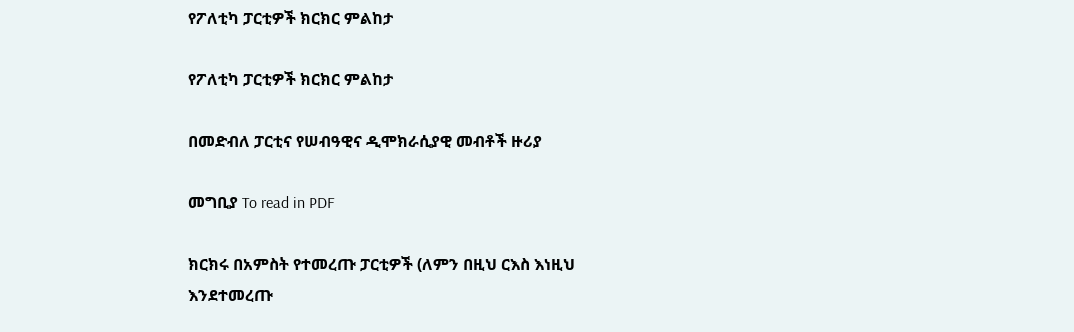የፖለቲካ ፓርቲዎች ክርክር ምልከታ

የፖለቲካ ፓርቲዎች ክርክር ምልከታ

በመድብለ ፓርቲና የሠብዓዊና ዲሞክራሲያዊ መብቶች ዙሪያ

መግቢያ To read in PDF

ክርክሩ በአምስት የተመረጡ ፓርቲዎች (ለምን በዚህ ርእስ እነዚህ እንደተመረጡ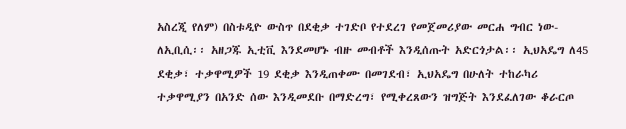አስረጂ የለም) በስቱዲዮ ውስጥ በደቂቃ ተገድቦ የተደረገ የመጀመሪያው መርሐ ግብር ነው- ለኢቢሲ፡፡ አዘጋጁ ኢቲቪ እንደመሆኑ ብዙ መብቶች እንዲሰጡት አድርጎታል፡፡ ኢህአዴግ ለ45 ደቂቃ፣ ተቃዋሚዎች 19 ደቂቃ እንዲጠቀሙ በመገደብ፣ ኢህአዴግ በሁለት ተከራካሪ ተቃዋሚያን በአንድ ሰው እንዲመደቡ በማድረግ፣ የሚቀረጸውን ዝግጅት እንደፈለገው ቆራርጦ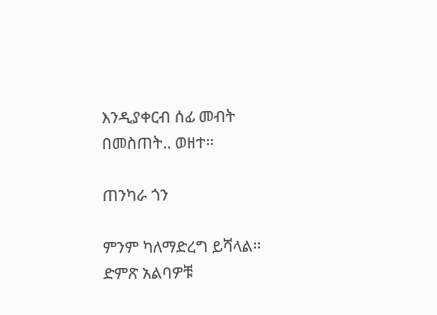እንዲያቀርብ ሰፊ መብት በመስጠት.. ወዘተ፡፡

ጠንካራ ጎን

ምንም ካለማድረግ ይሻላል፡፡ ድምጽ አልባዎቹ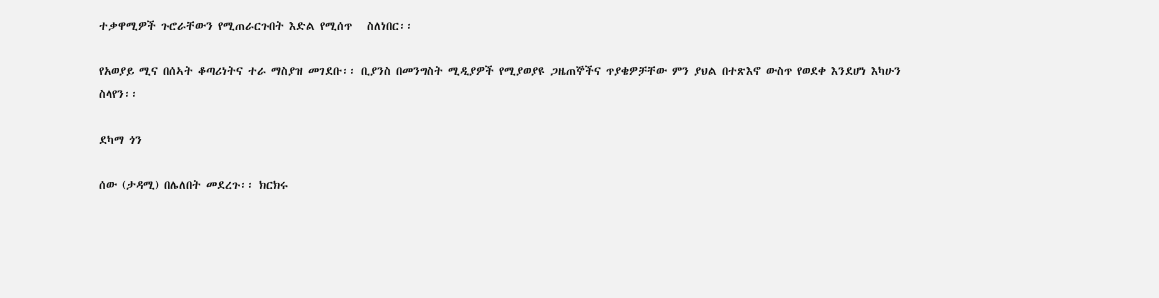ተቃዋሚዎች ጉሮራቸውን የሚጠራርጉበት እድል የሚሰጥ   ስለነበር፡፡

የአወያይ ሚና በሰኣት ቆጣሪነትና ተራ ማስያዝ መገደቡ፡፡ ቢያንስ በመንግስት ሚዲያዎች የሚያወያዩ ጋዜጠኞችና ጥያቄዎቻቸው ምን ያህል በተጽእኖ ውስጥ የወደቀ እንደሆነ እካሁን ስላየን፡፡

ደካማ ጎን

ሰው (ታዳሚ) በሌለበት መደረጉ፡፡ ክርክሩ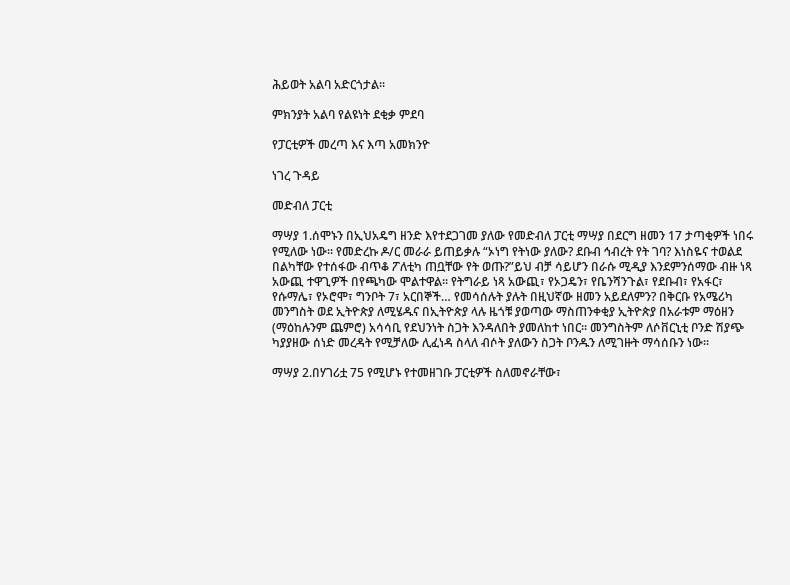ሕይወት አልባ አድርጎታል፡፡

ምክንያት አልባ የልዩነት ደቂቃ ምደባ

የፓርቲዎች መረጣ እና እጣ አመክንዮ

ነገረ ጉዳይ

መድብለ ፓርቲ

ማሣያ 1.ሰሞኑን በኢህአዴግ ዘንድ እየተደጋገመ ያለው የመድብለ ፓርቲ ማሣያ በደርግ ዘመን 17 ታጣቂዎች ነበሩ የሚለው ነው፡፡ የመድረኩ ዶ/ር መራራ ይጠይቃሉ “ኦነግ የትነው ያለው? ደቡብ ኅብረት የት ገባ? እነስዬና ተወልደ በልካቸው የተሰፋው ብጥቆ ፖለቲካ ጠቧቸው የት ወጡ?”ይህ ብቻ ሳይሆን በራሱ ሚዲያ እንደምንሰማው ብዙ ነጻ አውጪ ተዋጊዎች በየጫካው ሞልተዋል፡፡ የትግራይ ነጻ አውጪ፣ የኦጋዴን፣ የቤንሻንጉል፣ የደቡብ፣ የአፋር፣ የሱማሌ፣ የኦሮሞ፣ ግንቦት 7፣ አርበኞች… የመሳሰሉት ያሉት በዚህኛው ዘመን አይደለምን? በቅርቡ የአሜሪካ መንግስት ወደ ኢትዮጵያ ለሚሄዱና በኢትዮጵያ ላሉ ዜጎቹ ያወጣው ማስጠንቀቂያ ኢትዮጵያ በአራቱም ማዕዘን (ማዕከሉንም ጨምሮ) አሳሳቢ የደህንነት ስጋት እንዳለበት ያመለከተ ነበር፡፡ መንግስትም ለሶቨርኒቲ ቦንድ ሽያጭ ካያያዘው ሰነድ መረዳት የሚቻለው ሊፈነዳ ስላለ ብሶት ያለውን ስጋት ቦንዱን ለሚገዙት ማሳሰቡን ነው፡፡

ማሣያ 2.በሃገሪቷ 75 የሚሆኑ የተመዘገቡ ፓርቲዎች ስለመኖራቸው፣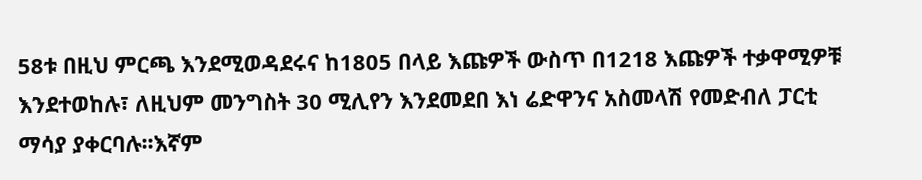58ቱ በዚህ ምርጫ እንደሚወዳደሩና ከ1805 በላይ እጩዎች ውስጥ በ1218 እጩዎች ተቃዋሚዎቹ እንደተወከሉ፣ ለዚህም መንግስት 30 ሚሊየን እንደመደበ እነ ሬድዋንና አስመላሽ የመድብለ ፓርቲ ማሳያ ያቀርባሉ፡፡እኛም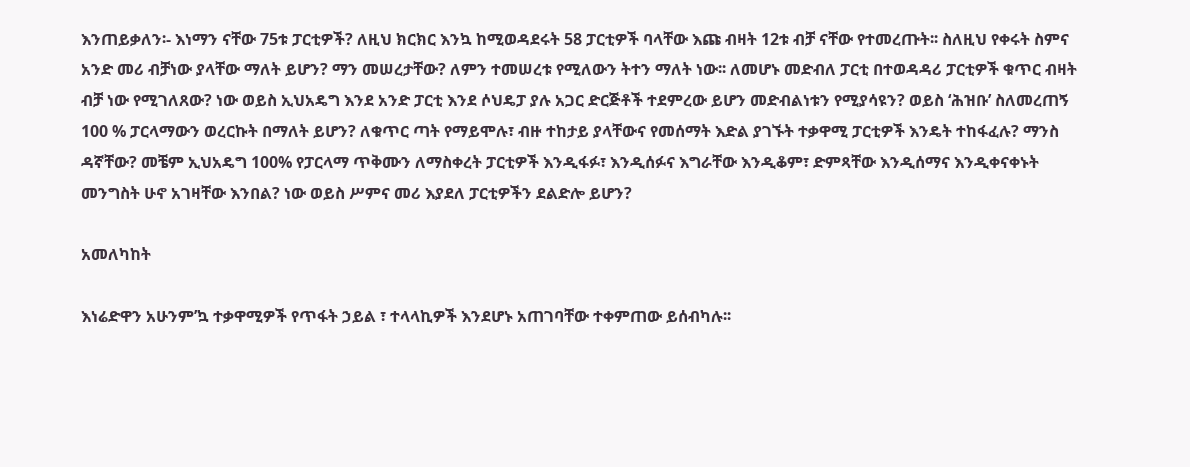እንጠይቃለን፡- እነማን ናቸው 75ቱ ፓርቲዎች? ለዚህ ክርክር እንኳ ከሚወዳደሩት 58 ፓርቲዎች ባላቸው እጩ ብዛት 12ቱ ብቻ ናቸው የተመረጡት፡፡ ስለዚህ የቀሩት ስምና አንድ መሪ ብቻነው ያላቸው ማለት ይሆን? ማን መሠረታቸው? ለምን ተመሠረቱ የሚለውን ትተን ማለት ነው፡፡ ለመሆኑ መድብለ ፓርቲ በተወዳዳሪ ፓርቲዎች ቁጥር ብዛት ብቻ ነው የሚገለጸው? ነው ወይስ ኢህአዴግ እንደ አንድ ፓርቲ እንደ ሶህዴፓ ያሉ አጋር ድርጅቶች ተደምረው ይሆን መድብልነቱን የሚያሳዩን? ወይስ ‘ሕዝቡ’ ስለመረጠኝ 100 % ፓርላማውን ወረርኩት በማለት ይሆን? ለቁጥር ጣት የማይሞሉ፣ ብዙ ተከታይ ያላቸውና የመሰማት እድል ያገኙት ተቃዋሚ ፓርቲዎች እንዴት ተከፋፈሉ? ማንስ ዳኛቸው? መቼም ኢህአዴግ 100% የፓርላማ ጥቅሙን ለማስቀረት ፓርቲዎች እንዲፋፉ፣ እንዲሰፉና እግራቸው እንዲቆም፣ ድምጻቸው እንዲሰማና እንዲቀናቀኑት መንግስት ሁኖ አገዛቸው እንበል? ነው ወይስ ሥምና መሪ እያደለ ፓርቲዎችን ደልድሎ ይሆን?

አመለካከት

እነሬድዋን አሁንም’ኳ ተቃዋሚዎች የጥፋት ኃይል ፣ ተላላኪዎች እንደሆኑ አጠገባቸው ተቀምጠው ይሰብካሉ፡፡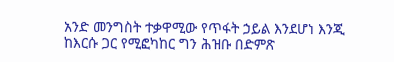አንድ መንግስት ተቃዋሚው የጥፋት ኃይል እንደሆነ እንጂ ከእርሱ ጋር የሚፎካከር ግን ሕዝቡ በድምጽ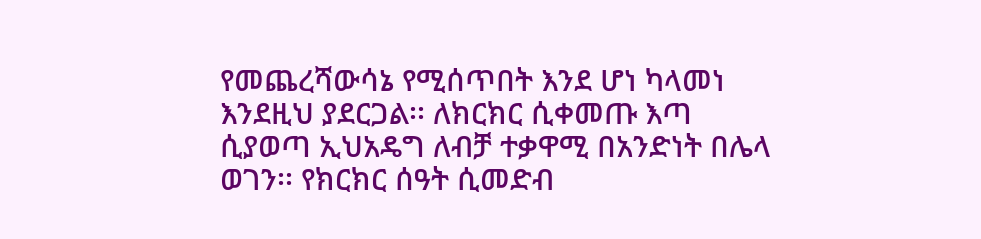የመጨረሻውሳኔ የሚሰጥበት እንደ ሆነ ካላመነ እንደዚህ ያደርጋል፡፡ ለክርክር ሲቀመጡ እጣ ሲያወጣ ኢህአዴግ ለብቻ ተቃዋሚ በአንድነት በሌላ ወገን፡፡ የክርክር ሰዓት ሲመድብ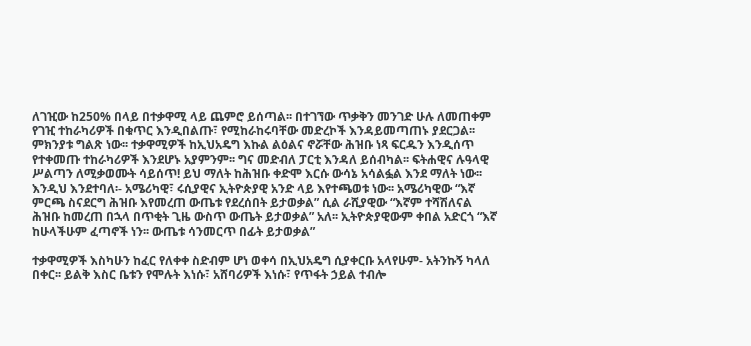ለገዢው ከ250% በላይ በተቃዋሚ ላይ ጨምሮ ይሰጣል፡፡ በተገኘው ጥቃቅን መንገድ ሁሉ ለመጠቀም የገዢ ተከራካሪዎች በቁጥር እንዲበልጡ፣ የሚከራከሩባቸው መድረኮች እንዳይመጣጠኑ ያደርጋል፡፡ ምክንያቱ ግልጽ ነው፡፡ ተቃዋሚዎች ከኢህአዴግ እኩል ልዕልና ኖሯቸው ሕዝቡ ነጻ ፍርዱን እንዲሰጥ የተቀመጡ ተከራካሪዎች እንደሆኑ አያምንም፡፡ ግና መድብለ ፓርቲ እንዳለ ይሰብካል፡፡ ፍትሐዊና ሉዓላዊ ሥልጣን ለሚቃወሙት ሳይሰጥ! ይህ ማለት ከሕዝቡ ቀድሞ እርሱ ውሳኔ አሳልፏል እንደ ማለት ነው፡፡ እንዲህ እንደተባለ፡- አሜሪካዊ፣ ሩሲያዊና ኢትዮጵያዊ አንድ ላይ እየተጫወቱ ነው፡፡ አሜሪካዊው “እኛ ምርጫ ስናደርግ ሕዝቡ እየመረጠ ውጤቱ የደረሰበት ይታወቃል” ሲል ራሺያዊው “እኛም ተሻሽለናል ሕዝቡ ከመረጠ በኋላ በጥቂት ጊዜ ውስጥ ውጤት ይታወቃል” አለ፡፡ ኢትዮጵያዊውም ቀበል አድርጎ “እኛ ከሁላችሁም ፈጣኖች ነን፡፡ ውጤቱ ሳንመርጥ በፊት ይታወቃል”

ተቃዋሚዎች እስካሁን ከፈር የለቀቀ ስድብም ሆነ ወቀሳ በኢህአዴግ ሲያቀርቡ አላየሁም- አትንኩኝ ካላለ በቀር፡፡ ይልቅ እስር ቤቱን የሞሉት እነሱ፣ አሸባሪዎች እነሱ፣ የጥፋት ኃይል ተብሎ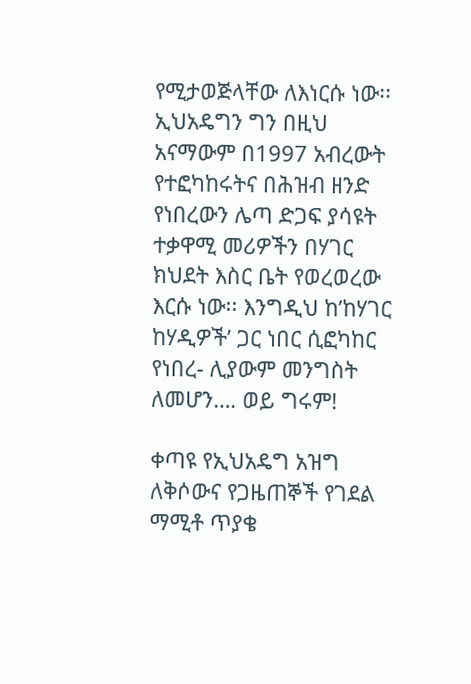የሚታወጅላቸው ለእነርሱ ነው፡፡ ኢህአዴግን ግን በዚህ አናማውም በ1997 አብረውት የተፎካከሩትና በሕዝብ ዘንድ የነበረውን ሌጣ ድጋፍ ያሳዩት ተቃዋሚ መሪዎችን በሃገር ክህደት እስር ቤት የወረወረው እርሱ ነው፡፡ እንግዲህ ከ’ከሃገር ከሃዲዎች’ ጋር ነበር ሲፎካከር የነበረ- ሊያውም መንግስት ለመሆን…. ወይ ግሩም!

ቀጣዩ የኢህአዴግ አዝግ ለቅሶውና የጋዜጠኞች የገደል ማሚቶ ጥያቄ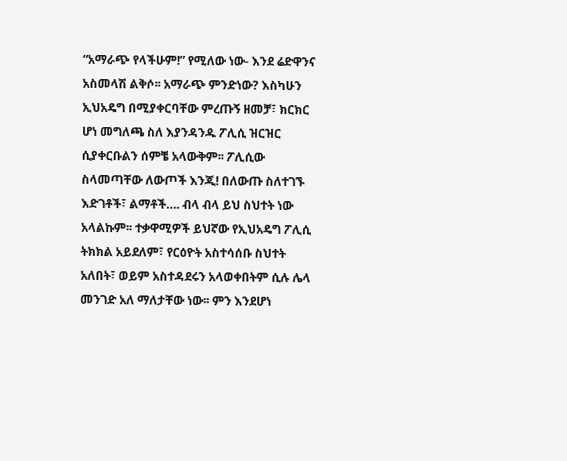“አማራጭ የላችሁም!” የሚለው ነው- እንደ ሬድዋንና አስመላሽ ልቅሶ፡፡ አማራጭ ምንድነው? እስካሁን ኢህአዴግ በሚያቀርባቸው ምረጡኝ ዘመቻ፣ ክርክር ሆነ መግለጫ ስለ እያንዳንዱ ፖሊሲ ዝርዝር ሲያቀርቡልን ሰምቼ አላውቅም፡፡ ፖሊሲው ስላመጣቸው ለውጦች እንጂ! በለውጡ ስለተገኙ እድገቶች፣ ልማቶች…. ብላ ብላ ይህ ስህተት ነው አላልኩም፡፡ ተቃዋሚዎች ይህኛው የኢህአዴግ ፖሊሲ ትክክል አይደለም፣ የርዕዮት አስተሳሰቡ ስህተት አለበት፣ ወይም አስተዳደሩን አላወቀበትም ሲሉ ሌላ መንገድ አለ ማለታቸው ነው፡፡ ምን እንደሆነ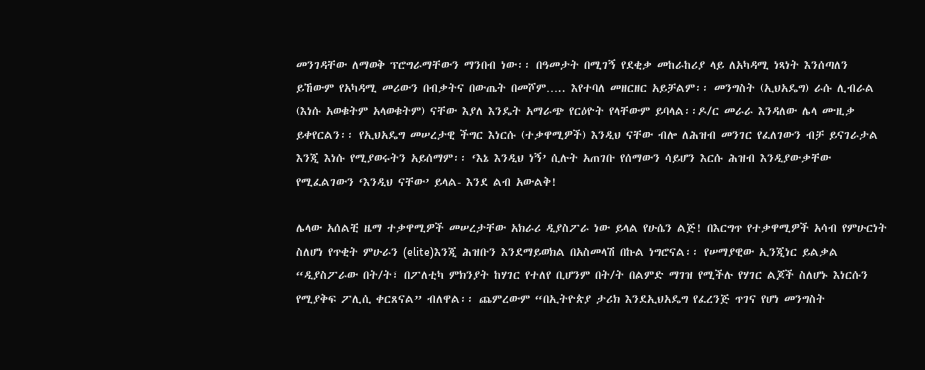መንገዳቸው ለማወቅ ፕሮግራማቸውን ማንበብ ነው፡፡ በዓመታት በሚገኝ የደቂቃ መከራከሪያ ላይ ለአካዳሚ ነጻነት እንሰጣለን ይኸውም የአካዳሚ መሪውን በብቃትና በውጤት በመሾም….. እየተባለ መዘርዘር አይቻልም፡፡ መንግስት (ኢህአዴግ) ራሱ ሊብራል (እነሱ አወቁትም አላወቁትም) ናቸው እያለ እንዴት አማራጭ የርዕዮት የላቸውም ይባላል፡፡ዶ/ር መራራ እንዳለው ሌላ ሙዚቃ ይቀየርልን፡፡ የኢህአዴግ መሠረታዊ ችግር እነርሱ (ተቃዋሚዎች) እንዲህ ናቸው ብሎ ለሕዝብ መንገር የፈለገውን ብቻ ይናገራታል እንጂ እነሱ የሚያወሩትን አይሰማም፡፡ ‘እኔ እንዲህ ነኝ’ ሲሉት አጠገቡ የሰማውን ሳይሆን እርሱ ሕዝብ እንዲያውቃቸው የሚፈልገውን ‘እንዲህ ናቸው’ ይላል- እንደ ልብ አውልቅ!

ሌላው አሰልቺ ዜማ ተቃዋሚዎች መሠረታቸው አክራሪ ዲያስፖራ ነው ይላል የሁሴን ልጅ! በእርግጥ የተቃዋሚዎች አሳብ የምሁርነት ስለሆነ የጥቂት ምሁራን (elite)እንጂ ሕዝቡን እንደማይወክል በአስመላሽ በኩል ነግሮናል፡፡ የሠማያዊው ኢንጂነር ይልቃል “ዲያስፖራው በት/ት፣ በፖለቲካ ምክንያት ከሃገር የተለየ ቢሆንም በት/ት በልምድ ማገዝ የሚችሉ የሃገር ልጆች ስለሆኑ እነርሱን የሚያቅፍ ፖሊሲ ቀርጸናል” ብለዋል፡፡ ጨምረውም “በኢትዮጵያ ታሪክ እንደኢህአዴግ የፈረንጅ ጥገና የሆነ መንግስት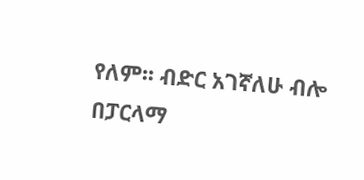የለም፡፡ ብድር አገኛለሁ ብሎ በፓርላማ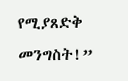የሚያጸድቅ መንግስት!”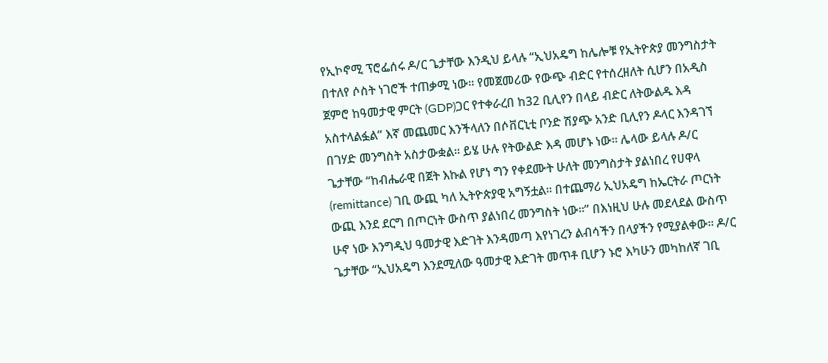የኢኮኖሚ ፕሮፌሰሩ ዶ/ር ጌታቸው እንዲህ ይላሉ “ኢህአዴግ ከሌሎቹ የኢትዮጵያ መንግስታት በተለየ ሶስት ነገሮች ተጠቃሚ ነው፡፡ የመጀመሪው የውጭ ብድር የተሰረዘለት ሲሆን በአዲስ ጀምሮ ከዓመታዊ ምርት (GDP)ጋር የተቀራረበ ከ32 ቢሊየን በላይ ብድር ለትውልዱ እዳ አስተላልፏል” እኛ መጨመር እንችላለን በሶቨርኒቲ ቦንድ ሽያጭ አንድ ቢሊየን ዶላር እንዳገኘ በገሃድ መንግስት አስታውቋል፡፡ ይሄ ሁሉ የትውልድ እዳ መሆኑ ነው፡፡ ሌላው ይላሉ ዶ/ር ጌታቸው “ከብሔራዊ በጀት እኩል የሆነ ግን የቀደሙት ሁለት መንግስታት ያልነበረ የሀዋላ (remittance) ገቢ ውጪ ካለ ኢትዮጵያዊ አግኝቷል፡፡ በተጨማሪ ኢህአዴግ ከኤርትራ ጦርነት ውጪ እንደ ደርግ በጦርነት ውስጥ ያልነበረ መንግስት ነው፡፡” በእነዚህ ሁሉ መደላደል ውስጥ ሁኖ ነው እንግዲህ ዓመታዊ እድገት እንዳመጣ እየነገረን ልብሳችን በላያችን የሚያልቀው፡፡ ዶ/ር ጌታቸው “ኢህአዴግ እንደሚለው ዓመታዊ እድገት መጥቶ ቢሆን ኑሮ እካሁን መካከለኛ ገቢ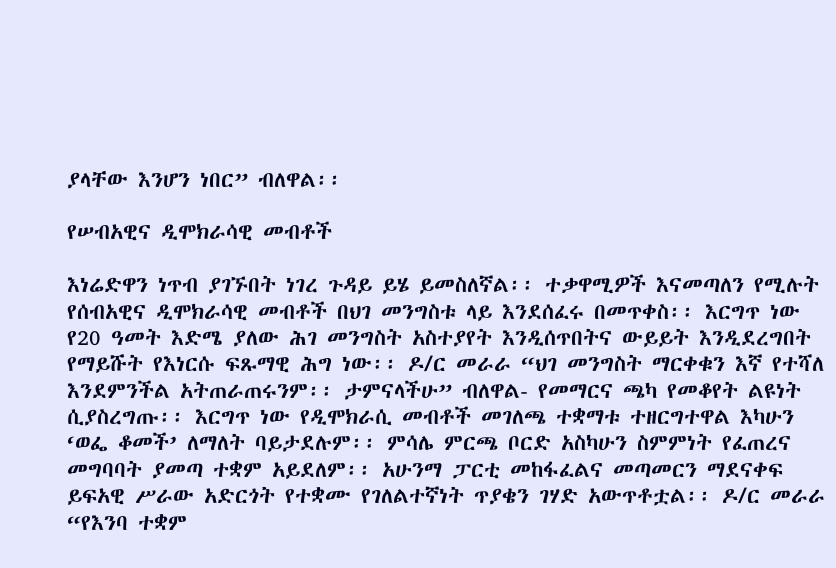ያላቸው እንሆን ነበር” ብለዋል፡፡

የሠብአዊና ዲሞክራሳዊ መብቶች

እነሬድዋን ነጥብ ያገኙበት ነገረ ጉዳይ ይሄ ይመስለኛል፡፡ ተቃዋሚዎች እናመጣለን የሚሉት የሰብአዊና ዲሞክራሳዊ መብቶች በህገ መንግስቱ ላይ እንደሰፈሩ በመጥቀስ፡፡ እርግጥ ነው የ20 ዓመት እድሜ ያለው ሕገ መንግስት አስተያየት እንዲሰጥበትና ውይይት እንዲደረግበት የማይሹት የእነርሱ ፍጹማዊ ሕግ ነው፡፡ ዶ/ር መራራ “ህገ መንግስት ማርቀቁን እኛ የተሻለ እንደምንችል አትጠራጠሩንም፡፡ ታምናላችሁ” ብለዋል- የመማርና ጫካ የመቆየት ልዩነት ሲያስረግጡ፡፡ እርግጥ ነው የዲሞክራሲ መብቶች መገለጫ ተቋማቱ ተዘርግተዋል እካሁን ‘ወፌ ቆመች’ ለማለት ባይታደሉም፡፡ ምሳሌ ምርጫ ቦርድ አስካሁን ስምምነት የፈጠረና መግባባት ያመጣ ተቋም አይደለም፡፡ አሁንማ ፓርቲ መከፋፈልና መጣመርን ማደናቀፍ ይፍአዊ ሥራው አድርጎት የተቋሙ የገለልተኛነት ጥያቄን ገሃድ አውጥቶቷል፡፡ ዶ/ር መራራ “የእንባ ተቋም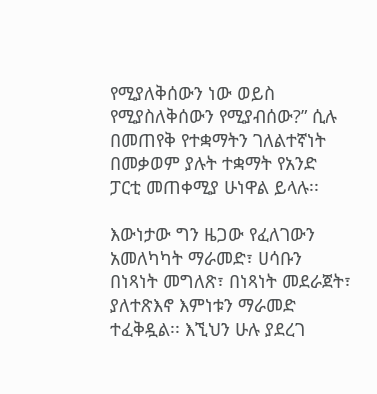የሚያለቅሰውን ነው ወይስ የሚያስለቅሰውን የሚያብሰው?” ሲሉ በመጠየቅ የተቋማትን ገለልተኛነት በመቃወም ያሉት ተቋማት የአንድ ፓርቲ መጠቀሚያ ሁነዋል ይላሉ፡፡

እውነታው ግን ዜጋው የፈለገውን አመለካካት ማራመድ፣ ሀሳቡን በነጻነት መግለጽ፣ በነጻነት መደራጀት፣ ያለተጽእኖ እምነቱን ማራመድ ተፈቅዷል፡፡ እኚህን ሁሉ ያደረገ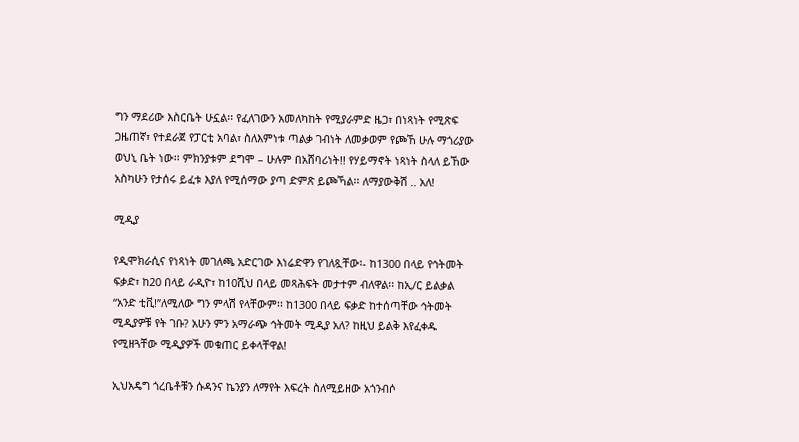ግን ማደሪው እስርቤት ሁኗል፡፡ የፈለገውን አመለካከት የሚያራምድ ዜጋ፣ በነጻነት የሚጽፍ ጋዜጠኛ፣ የተደራጀ የፓርቲ አባል፣ ስለእምነቱ ጣልቃ ገብነት ለመቃወም የጮኸ ሁሉ ማጎሪያው ወህኒ ቤት ነው፡፡ ምክንያቱም ደግሞ – ሁሉም በአሸባሪነት!! የሃይማኖት ነጻነት ስላለ ይኸው አስካሁን የታሰሩ ይፈቱ እያለ የሚሰማው ያጣ ድምጽ ይጮኻል፡፡ ለማያውቅሽ .. አለ!

ሚዲያ

የዲሞክራሲና የነጻነት መገለጫ አድርገው እነሬድዋን የገለጿቸው፡- ከ1300 በላይ የኅትመት ፍቃድ፣ ከ20 በላይ ራዲዮ፣ ከ10ሺህ በላይ መጻሕፍት መታተም ብለዋል፡፡ ከኢ/ር ይልቃል “አንድ ቲቪ!”ለሚለው ግን ምላሽ የላቸውም፡፡ ከ1300 በላይ ፍቃድ ከተሰጣቸው ኅትመት ሚዲያዎቹ የት ገቡ? አሁን ምን አማራጭ ኅትመት ሚዲያ አለ? ከዚህ ይልቅ እየፈቀዱ የሚዘጓቸው ሚዲያዎች መቁጠር ይቀላቸዋል!

ኢህአዴግ ጎረቤቶቹን ሱዳንና ኬንያን ለማየት እፍረት ስለሚይዘው አጎንብሶ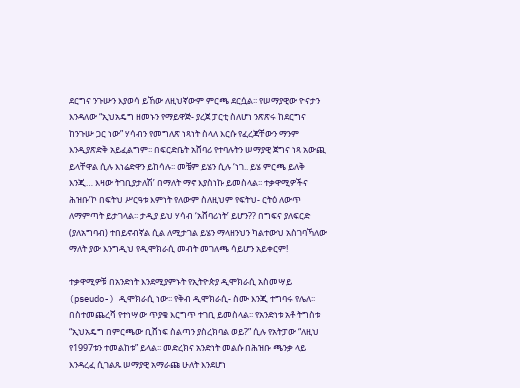ደርግና ንጉሡን እያወሳ ይኸው ለዚህኛውም ምርጫ ደርሷል፡፡ የሠማያዊው ዮናታን እንዳለው “ኢህአዴግ ዘመኑን የማይዋጅ- ያረጀ ፓርቲ ስለሆነ ንጽጽሩ ከደርግና ከንጉሡ ጋር ነው” ሃሳብን የመግለጽ ነጻነት ስላለ እርሱ የፈረጃቸውን ማንም እንዲያጽድቅ አይፈልግም፡፡ በፍርድቤት አሸባሪ የተባሉትን ሠማያዊ ጀግና ነጻ አውጪ ይላቸዋል ሲሉ እነሬድዋን ይከሳሉ፡፡ መቼም ይሄን ሲሉ ‘ነገ.. ይሄ ምርጫ ይለቅ እንጂ… እዛው ትገቢያታለሽ’ በማለት ማኖ እያስነኩ ይመስላል፡፡ ተቃዋሚዎችና ሕዝቡ’ኮ በፍትህ ሥርዓቱ እምነት የለውም ስለዚህም የፍትህ- ርትዕ ለውጥ ለማምጣት ይታገላል፡፡ ታዲያ ይህ ሃሳብ ‘አሸባሪነት’ ይሆን?? በግፍና ያለፍርድ (ያለአግባብ) ተበይኖብኛል ሲል ለሚታገል ይሄን ማላዘንህን ካልተውህ አስገባኻለው ማለት ያው እንግዲህ የዲሞክራሲ መብት መገለጫ ሳይሆን አይቀርም!

ተቃዋሚዎቹ በአንድነት እንደሚያምኑት የኢትዮጵያ ዲሞክራሲ አስመሣይ (pseudo-) ዲሞክራሲ ነው፡፡ የቅብ ዲሞክራሲ- ስሙ እንጂ ተግባሩ የሌለ፡፡ በስተመጨረሻ የተነሣው ጥያቄ እርግጥ ተገቢ ይመስላል፡፡ የአንድነቱ አቶ ትግስቱ “ኢህአዴግ በምርጫው ቢሸነፍ ስልጣን ያስረክባል ወይ?” ሲሉ የአትፓው “ለዚህ የ1997ቱን ተመልከቱ” ይላል፡፡ መድረክና አንድነት መልሱ በሕዝቡ ጫንቃ ላይ እንዳረፈ ሲገልጹ ሠማያዊ አማራጩ ሁለት እንደሆነ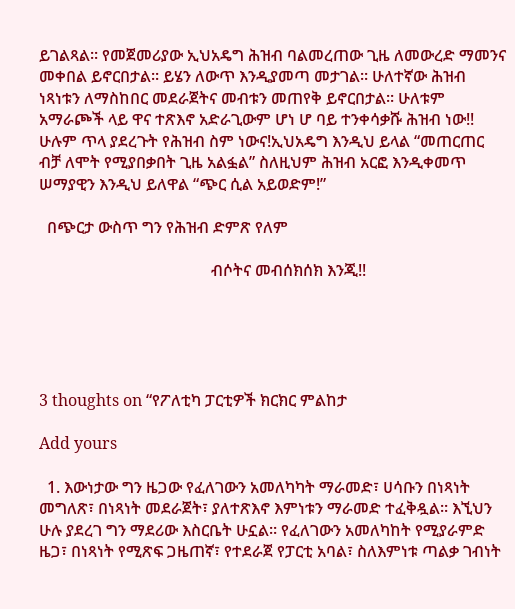ይገልጻል፡፡ የመጀመሪያው ኢህአዴግ ሕዝብ ባልመረጠው ጊዜ ለመውረድ ማመንና መቀበል ይኖርበታል፡፡ ይሄን ለውጥ እንዲያመጣ መታገል፡፡ ሁለተኛው ሕዝብ ነጻነቱን ለማስከበር መደራጀትና መብቱን መጠየቅ ይኖርበታል፡፡ ሁለቱም አማራጮች ላይ ዋና ተጽእኖ አድራጊውም ሆነ ሆ ባይ ተንቀሳቃሹ ሕዝብ ነው!! ሁሉም ጥላ ያደረጉት የሕዝብ ስም ነውና!ኢህአዴግ እንዲህ ይላል “መጠርጠር ብቻ ለሞት የሚያበቃበት ጊዜ አልፏል” ስለዚህም ሕዝብ አርፎ እንዲቀመጥ ሠማያዊን እንዲህ ይለዋል “ጭር ሲል አይወድም!”

  በጭርታ ውስጥ ግን የሕዝብ ድምጽ የለም

                                           ብሶትና መብሰክሰክ እንጂ!!





3 thoughts on “የፖለቲካ ፓርቲዎች ክርክር ምልከታ

Add yours

  1. እውነታው ግን ዜጋው የፈለገውን አመለካካት ማራመድ፣ ሀሳቡን በነጻነት መግለጽ፣ በነጻነት መደራጀት፣ ያለተጽእኖ እምነቱን ማራመድ ተፈቅዷል፡፡ እኚህን ሁሉ ያደረገ ግን ማደሪው እስርቤት ሁኗል፡፡ የፈለገውን አመለካከት የሚያራምድ ዜጋ፣ በነጻነት የሚጽፍ ጋዜጠኛ፣ የተደራጀ የፓርቲ አባል፣ ስለእምነቱ ጣልቃ ገብነት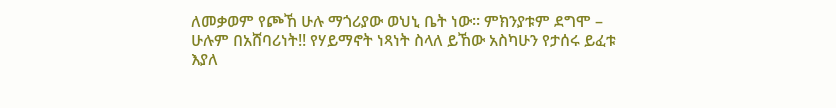ለመቃወም የጮኸ ሁሉ ማጎሪያው ወህኒ ቤት ነው፡፡ ምክንያቱም ደግሞ – ሁሉም በአሸባሪነት!! የሃይማኖት ነጻነት ስላለ ይኸው አስካሁን የታሰሩ ይፈቱ እያለ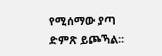የሚሰማው ያጣ ድምጽ ይጮኻል፡፡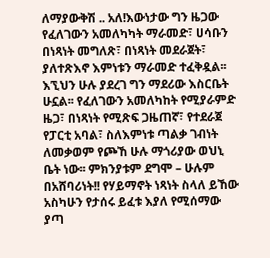ለማያውቅሽ .. አለ!እውነታው ግን ዜጋው የፈለገውን አመለካካት ማራመድ፣ ሀሳቡን በነጻነት መግለጽ፣ በነጻነት መደራጀት፣ ያለተጽእኖ እምነቱን ማራመድ ተፈቅዷል፡፡ እኚህን ሁሉ ያደረገ ግን ማደሪው እስርቤት ሁኗል፡፡ የፈለገውን አመለካከት የሚያራምድ ዜጋ፣ በነጻነት የሚጽፍ ጋዜጠኛ፣ የተደራጀ የፓርቲ አባል፣ ስለእምነቱ ጣልቃ ገብነት ለመቃወም የጮኸ ሁሉ ማጎሪያው ወህኒ ቤት ነው፡፡ ምክንያቱም ደግሞ – ሁሉም በአሸባሪነት!! የሃይማኖት ነጻነት ስላለ ይኸው አስካሁን የታሰሩ ይፈቱ እያለ የሚሰማው ያጣ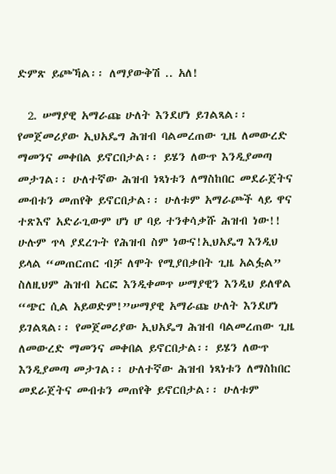ድምጽ ይጮኻል፡፡ ለማያውቅሽ .. አለ!

  2. ሠማያዊ አማራጩ ሁለት እንደሆነ ይገልጻል፡፡ የመጀመሪያው ኢህአዴግ ሕዝብ ባልመረጠው ጊዜ ለመውረድ ማመንና መቀበል ይኖርበታል፡፡ ይሄን ለውጥ እንዲያመጣ መታገል፡፡ ሁለተኛው ሕዝብ ነጻነቱን ለማስከበር መደራጀትና መብቱን መጠየቅ ይኖርበታል፡፡ ሁለቱም አማራጮች ላይ ዋና ተጽእኖ አድራጊውም ሆነ ሆ ባይ ተንቀሳቃሹ ሕዝብ ነው!! ሁሉም ጥላ ያደረጉት የሕዝብ ስም ነውና!ኢህአዴግ እንዲህ ይላል “መጠርጠር ብቻ ለሞት የሚያበቃበት ጊዜ አልፏል” ስለዚህም ሕዝብ አርፎ እንዲቀመጥ ሠማያዊን እንዲህ ይለዋል “ጭር ሲል አይወድም!”ሠማያዊ አማራጩ ሁለት እንደሆነ ይገልጻል፡፡ የመጀመሪያው ኢህአዴግ ሕዝብ ባልመረጠው ጊዜ ለመውረድ ማመንና መቀበል ይኖርበታል፡፡ ይሄን ለውጥ እንዲያመጣ መታገል፡፡ ሁለተኛው ሕዝብ ነጻነቱን ለማስከበር መደራጀትና መብቱን መጠየቅ ይኖርበታል፡፡ ሁለቱም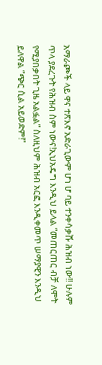አማራጮች ላይ ዋና ተጽእኖ አድራጊውም ሆነ ሆ ባይ ተንቀሳቃሹ ሕዝብ ነው!! ሁሉም ጥላ ያደረጉት የሕዝብ ስም ነውና!ኢህአዴግ እንዲህ ይላል “መጠርጠር ብቻ ለሞት የሚያበቃበት ጊዜ አልፏል” ስለዚህም ሕዝብ አርፎ እንዲቀመጥ ሠማያዊን እንዲህ ይለዋል “ጭር ሲል አይወድም!”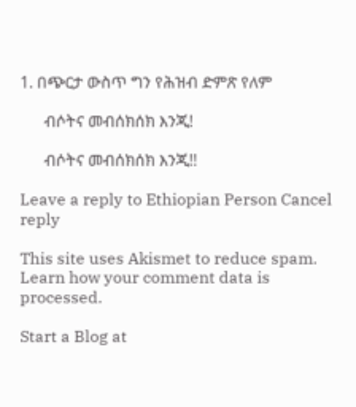1. በጭርታ ውስጥ ግን የሕዝብ ድምጽ የለም

      ብሶትና መብሰክሰክ እንጂ!

      ብሶትና መብሰክሰክ እንጂ!!

Leave a reply to Ethiopian Person Cancel reply

This site uses Akismet to reduce spam. Learn how your comment data is processed.

Start a Blog at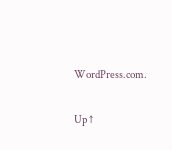WordPress.com.

Up ↑